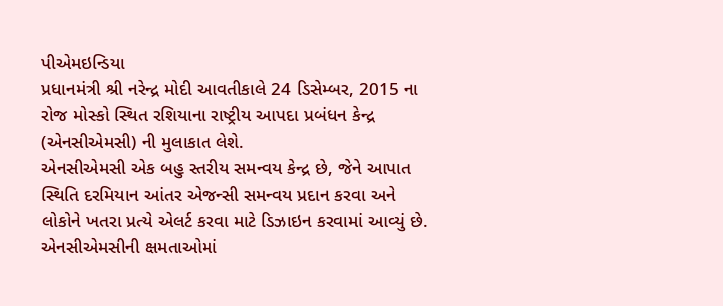પીએમઇન્ડિયા
પ્રધાનમંત્રી શ્રી નરેન્દ્ર મોદી આવતીકાલે 24 ડિસેમ્બર, 2015 ના રોજ મોસ્કો સ્થિત રશિયાના રાષ્ટ્રીય આપદા પ્રબંધન કેન્દ્ર (એનસીએમસી) ની મુલાકાત લેશે.
એનસીએમસી એક બહુ સ્તરીય સમન્વય કેન્દ્ર છે, જેને આપાત સ્થિતિ દરમિયાન આંતર એજન્સી સમન્વય પ્રદાન કરવા અને લોકોને ખતરા પ્રત્યે એલર્ટ કરવા માટે ડિઝાઇન કરવામાં આવ્યું છે. એનસીએમસીની ક્ષમતાઓમાં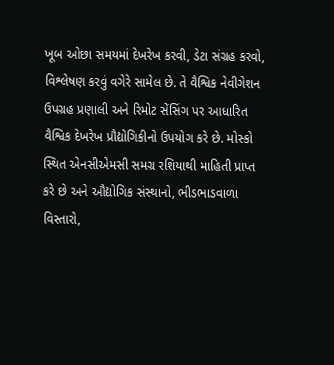ખૂબ ઓછા સમયમાં દેખરેખ કરવી, ડેટા સંગ્રહ કરવો, વિશ્લેષણ કરવું વગેરે સામેલ છે. તે વૈશ્વિક નેવીગેશન ઉપગ્રહ પ્રણાલી અને રિમોટ સેંસિંગ પર આધારિત વૈશ્વિક દેખરેખ પ્રૌદ્યોગિકીનો ઉપયોગ કરે છે. મોસ્કો સ્થિત એનસીએમસી સમગ્ર રશિયાથી માહિતી પ્રાપ્ત કરે છે અને ઔદ્યોગિક સંસ્થાનો, ભીડભાડવાળા વિસ્તારો,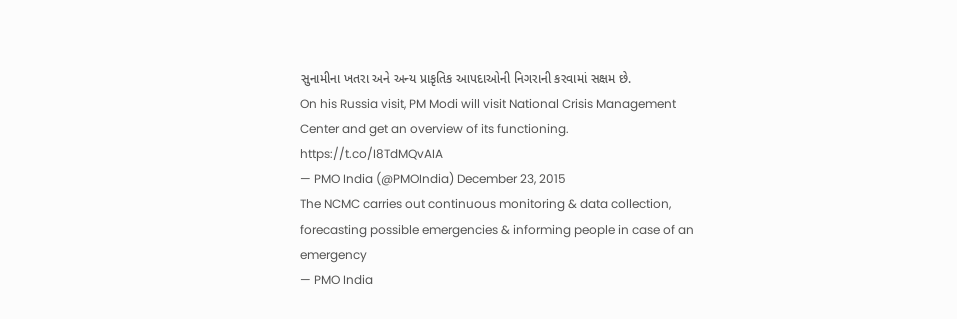સુનામીના ખતરા અને અન્ય પ્રાકૃતિક આપદાઓની નિગરાની કરવામાં સક્ષમ છે.
On his Russia visit, PM Modi will visit National Crisis Management Center and get an overview of its functioning. https://t.co/I8TdMQvAIA
— PMO India (@PMOIndia) December 23, 2015
The NCMC carries out continuous monitoring & data collection, forecasting possible emergencies & informing people in case of an emergency
— PMO India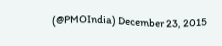(@PMOIndia) December 23, 2015